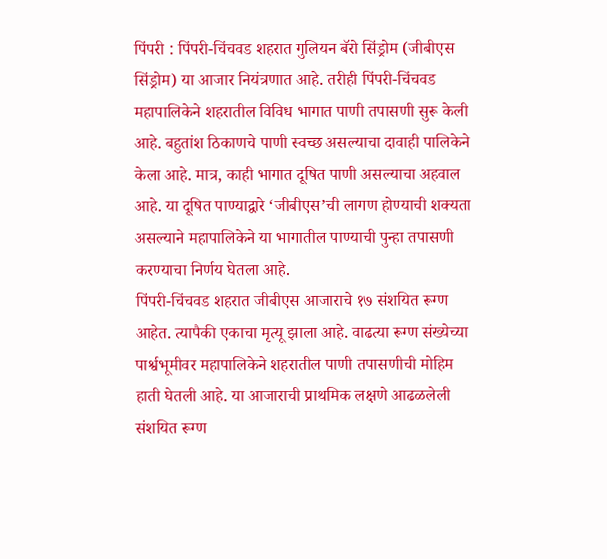पिंपरी : पिंपरी-चिंचवड शहरात गुलियन बॅरो सिंड्रोम (जीबीएस सिंड्रोम) या आजार नियंत्रणात आहे. तरीही पिंपरी-चिंचवड महापालिकेने शहरातील विविध भागात पाणी तपासणी सुरू केली आहे. बहुतांश ठिकाणचे पाणी स्वच्छ असल्याचा दावाही पालिकेने केला आहे. मात्र, काही भागात दूषित पाणी असल्याचा अहवाल आहे. या दूषित पाण्याद्वारे ‘जीबीएस’ची लागण होण्याची शक्यता असल्याने महापालिकेने या भागातील पाण्याची पुन्हा तपासणी करण्याचा निर्णय घेतला आहे.
पिंपरी-चिंचवड शहरात जीबीएस आजाराचे १७ संशयित रूग्ण आहेत. त्यापैकी एकाचा मृत्यू झाला आहे. वाढत्या रूग्ण संख्येच्या पार्श्वभूमीवर महापालिकेने शहरातील पाणी तपासणीची मोहिम हाती घेतली आहे. या आजाराची प्राथमिक लक्षणे आढळलेली संशयित रूग्ण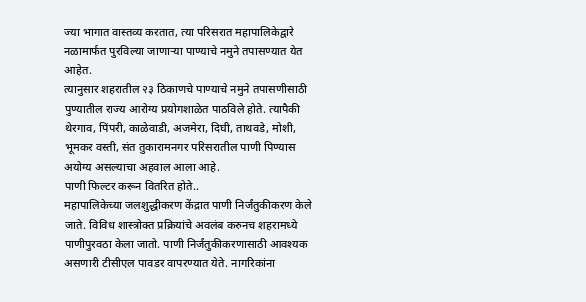ज्या भागात वास्तव्य करतात, त्या परिसरात महापालिकेद्वारे नळामार्फत पुरविल्या जाणाऱ्या पाण्याचे नमुने तपासण्यात येत आहेत.
त्यानुसार शहरातील २३ ठिकाणचे पाण्याचे नमुने तपासणीसाठी पुण्यातील राज्य आरोग्य प्रयोगशाळेत पाठविले होते. त्यापैकी थेरगाव, पिंपरी, काळेवाडी, अजमेरा, दिघी, ताथवडे, मोशी, भूमकर वस्ती, संत तुकारामनगर परिसरातील पाणी पिण्यास अयोग्य असल्याचा अहवाल आला आहे.
पाणी फिल्टर करून वितरित होते..
महापालिकेच्या जलशुद्धीकरण केंद्रात पाणी निर्जंतुकीकरण केले जाते. विविध शास्त्रोक्त प्रक्रियांचे अवलंब करुनच शहरामध्ये पाणीपुरवठा केला जातो. पाणी निर्जंतुकीकरणासाठी आवश्यक असणारी टीसीएल पावडर वापरण्यात येते. नागरिकांना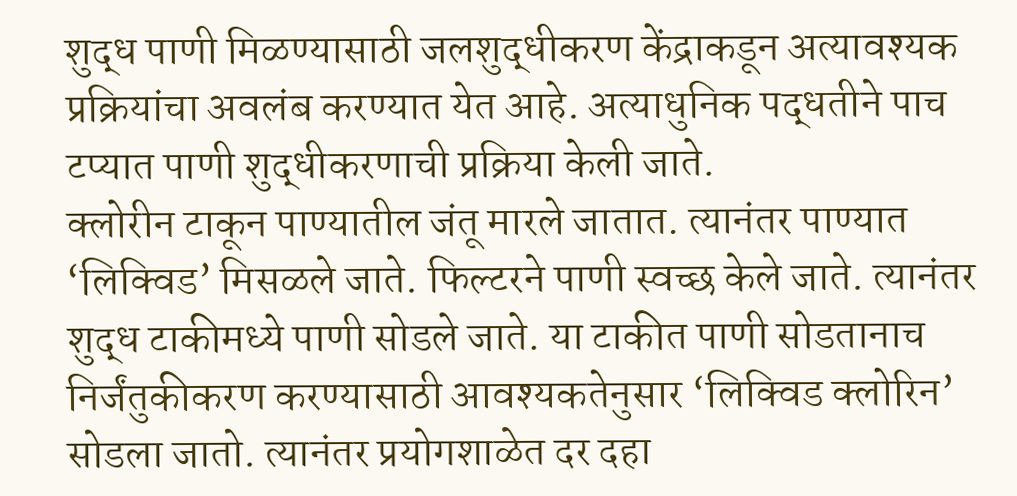शुद्ध पाणी मिळण्यासाठी जलशुद्धीकरण केंद्राकडून अत्यावश्यक प्रक्रियांचा अवलंब करण्यात येत आहे. अत्याधुनिक पद्धतीने पाच टप्यात पाणी शुद्धीकरणाची प्रक्रिया केली जाते.
क्लोरीन टाकून पाण्यातील जंतू मारले जातात. त्यानंतर पाण्यात ‘लिक्विड’ मिसळले जाते. फिल्टरने पाणी स्वच्छ केले जाते. त्यानंतर शुद्ध टाकीमध्ये पाणी सोडले जाते. या टाकीत पाणी सोडतानाच निर्जंतुकीकरण करण्यासाठी आवश्यकतेनुसार ‘लिक्विड क्लोरिन’ सोडला जातो. त्यानंतर प्रयोगशाळेत दर दहा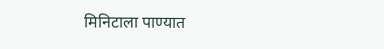मिनिटाला पाण्यात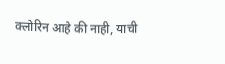क्लोरिन आहे की नाही, याची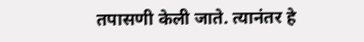तपासणी केली जाते. त्यानंतर हे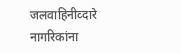जलवाहिनीव्दारे नागरिकांना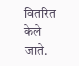वितरित केले जाते.